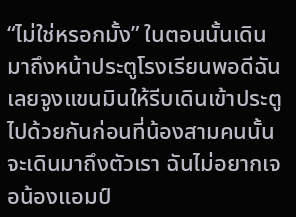“ไม่ใช่หรอกมั้ง” ในตอนนั้นเดินมาถึงหน้าประตูโรงเรียนพอดีฉันเลยจูงแขนมินให้รีบเดินเข้าประตูไปด้วยกันก่อนที่น้องสามคนนั้นจะเดินมาถึงตัวเรา ฉันไม่อยากเจอน้องแอมป์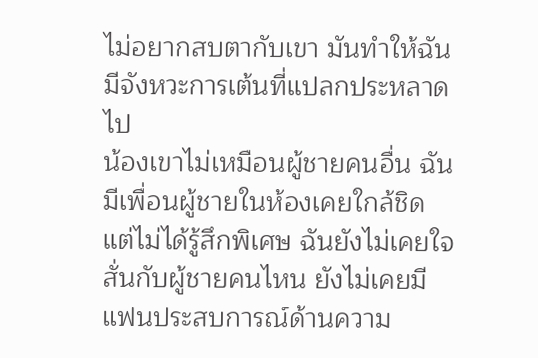ไม่อยากสบตากับเขา มันทำให้ฉันมีจังหวะการเต้นที่แปลกประหลาดไป
น้องเขาไม่เหมือนผู้ชายคนอื่น ฉันมีเพื่อนผู้ชายในห้องเคยใกล้ชิดแต่ไม่ได้รู้สึกพิเศษ ฉันยังไม่เคยใจสั่นกับผู้ชายคนไหน ยังไม่เคยมีแฟนประสบการณ์ด้านความ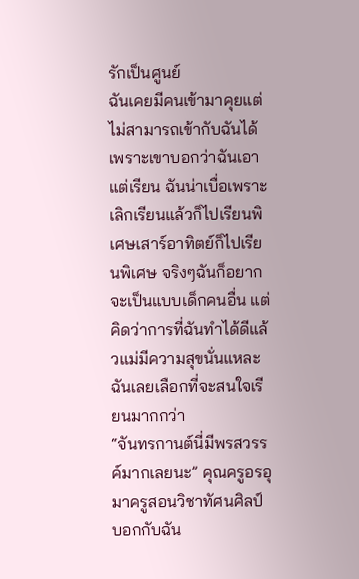รักเป็นศูนย์
ฉันเคยมีคนเข้ามาคุยแต่ไม่สามารถเข้ากับฉันได้เพราะเขาบอกว่าฉันเอาแต่เรียน ฉันน่าเบื่อเพราะเลิกเรียนแล้วก็ไปเรียนพิเศษเสาร์อาทิตย์ก็ไปเรียนพิเศษ จริงๆฉันก็อยากจะเป็นแบบเด็กคนอื่น แต่คิดว่าการที่ฉันทำได้ดีแล้วแม่มีความสุขนั่นแหละฉันเลยเลือกที่จะสนใจเรียนมากกว่า
“จันทรกานต์นี่มีพรสวรรค์มากเลยนะ” คุณครูอรอุมาครูสอนวิชาทัศนศิลป์บอกกับฉัน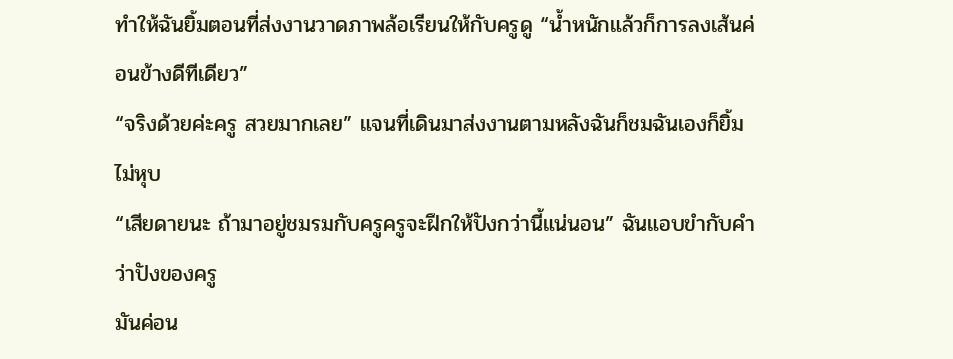ทำให้ฉันยิ้มตอนที่ส่งงานวาดภาพล้อเรียนให้กับครูดู “น้ำหนักแล้วก็การลงเส้นค่อนข้างดีทีเดียว”
“จริงด้วยค่ะครู สวยมากเลย” แจนที่เดินมาส่งงานตามหลังฉันก็ชมฉันเองก็ยิ้มไม่หุบ
“เสียดายนะ ถ้ามาอยู่ชมรมกับครูครูจะฝึกให้ปังกว่านี้แน่นอน” ฉันแอบขำกับคำว่าปังของครู
มันค่อน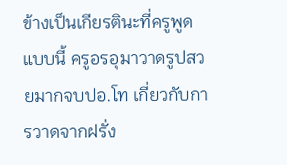ข้างเป็นเกียรตินะที่ครูพูดแบบนี้ ครูอรอุมาวาดรูปสวยมากจบปอ.โท เกี่ยวกับการวาดจากฝรั่ง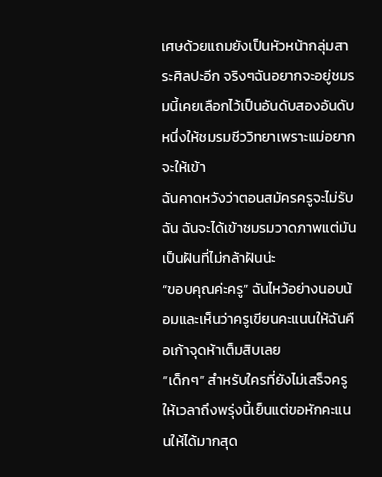เศษด้วยแถมยังเป็นหัวหน้ากลุ่มสาระศิลปะอีก จริงๆฉันอยากจะอยู่ชมรมนี้เคยเลือกไว้เป็นอันดับสองอันดับหนึ่งให้ชมรมชีววิทยาเพราะแม่อยากจะให้เข้า
ฉันคาดหวังว่าตอนสมัครครูจะไม่รับฉัน ฉันจะได้เข้าชมรมวาดภาพแต่มันเป็นฝันที่ไม่กล้าฝันน่ะ
“ขอบคุณค่ะครู” ฉันไหว้อย่างนอบน้อมและเห็นว่าครูเขียนคะแนนให้ฉันคือเก้าจุดห้าเต็มสิบเลย
“เด็กๆ” สำหรับใครที่ยังไม่เสร็จครูให้เวลาถึงพรุ่งนี้เย็นแต่ขอหักคะแนนให้ได้มากสุด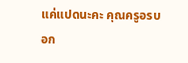แค่แปดนะคะ คุณครูอรบอก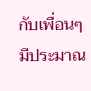กับเพื่อนๆมีประมาณ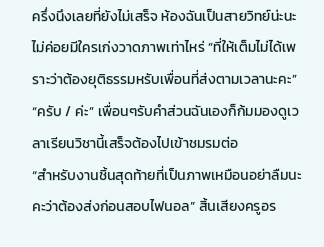ครึ่งนึงเลยที่ยังไม่เสร็จ ห้องฉันเป็นสายวิทย์น่ะนะไม่ค่อยมีใครเก่งวาดภาพเท่าไหร่ “ที่ให้เต็มไม่ได้เพราะว่าต้องยุติธรรมหรับเพื่อนที่ส่งตามเวลานะคะ”
“ครับ / ค่ะ” เพื่อนๆรับคำส่วนฉันเองก็ก้มมองดูเวลาเรียนวิชานี้เสร็จต้องไปเข้าชมรมต่อ
“สำหรับงานชิ้นสุดท้ายที่เป็นภาพเหมือนอย่าลืมนะคะว่าต้องส่งก่อนสอบไฟนอล” สิ้นเสียงครูอร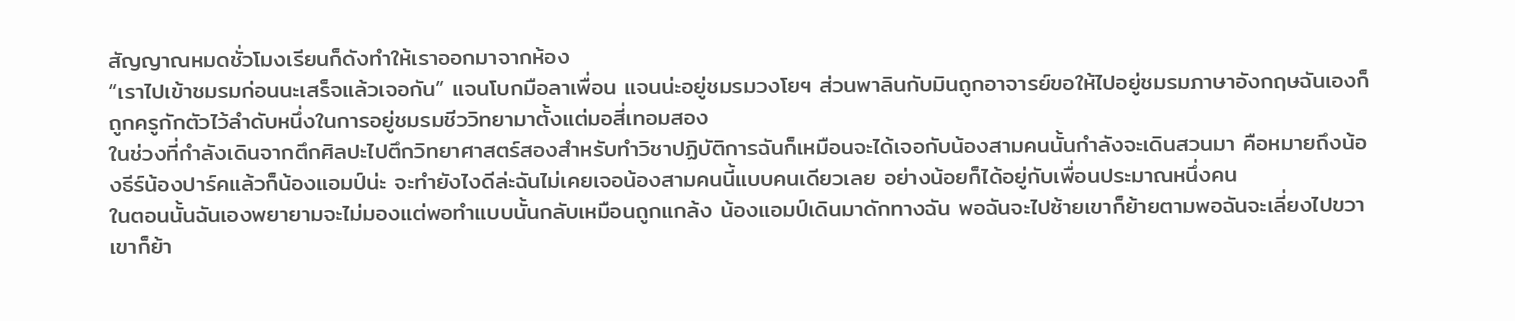สัญญาณหมดชั่วโมงเรียนก็ดังทำให้เราออกมาจากห้อง
“เราไปเข้าชมรมก่อนนะเสร็จแล้วเจอกัน” แจนโบกมือลาเพื่อน แจนน่ะอยู่ชมรมวงโยฯ ส่วนพาลินกับมินถูกอาจารย์ขอให้ไปอยู่ชมรมภาษาอังกฤษฉันเองก็ถูกครูกักตัวไว้ลำดับหนึ่งในการอยู่ชมรมชีววิทยามาตั้งแต่มอสี่เทอมสอง
ในช่วงที่กำลังเดินจากตึกศิลปะไปตึกวิทยาศาสตร์สองสำหรับทำวิชาปฏิบัติการฉันก็เหมือนจะได้เจอกับน้องสามคนนั้นกำลังจะเดินสวนมา คือหมายถึงน้องธีร์น้องปาร์คแล้วก็น้องแอมป์น่ะ จะทำยังไงดีล่ะฉันไม่เคยเจอน้องสามคนนี้แบบคนเดียวเลย อย่างน้อยก็ได้อยู่กับเพื่อนประมาณหนึ่งคน
ในตอนนั้นฉันเองพยายามจะไม่มองแต่พอทำแบบนั้นกลับเหมือนถูกแกล้ง น้องแอมป์เดินมาดักทางฉัน พอฉันจะไปซ้ายเขาก็ย้ายตามพอฉันจะเลี่ยงไปขวาเขาก็ย้า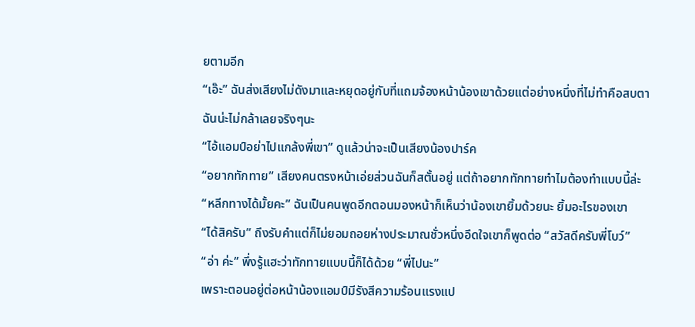ยตามอีก
“เอ๊ะ” ฉันส่งเสียงไม่ดังมาและหยุดอยู่กับที่แถมจ้องหน้าน้องเขาด้วยแต่อย่างหนึ่งที่ไม่ทำคือสบตาฉันน่ะไม่กล้าเลยจริงๆนะ
“ไอ้แอมป์อย่าไปแกล้งพี่เขา” ดูแล้วน่าจะเป็นเสียงน้องปาร์ค
“อยากทักทาย” เสียงคนตรงหน้าเอ่ยส่วนฉันก็สตั้นอยู่ แต่ถ้าอยากทักทายทำไมต้องทำแบบนี้ล่ะ
“หลีกทางได้มั้ยคะ” ฉันเป็นคนพูดอีกตอนมองหน้าก็เห็นว่าน้องเขายิ้มด้วยนะ ยิ้มอะไรของเขา
“ได้สิครับ” ถึงรับคำแต่ก็ไม่ยอมถอยห่างประมาณชั่วหนึ่งอึดใจเขาก็พูดต่อ “สวัสดีครับพี่โบว์”
“อ่า ค่ะ” พึ่งรู้แฮะว่าทักทายแบบนี้ก็ได้ด้วย “พี่ไปนะ”
เพราะตอนอยู่ต่อหน้าน้องแอมป์มีรังสีความร้อนแรงแป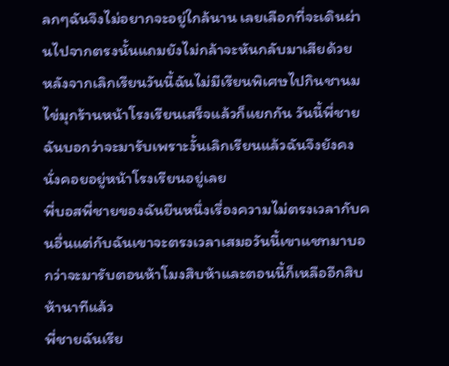ลกๆฉันจึงไม่อยากจะอยู่ใกล้นาน เลยเลือกที่จะเดินผ่านไปจากตรงนั้นแถมยังไม่กล้าจะหันกลับมาเสียด้วย
หลังจากเลิกเรียนวันนี้ฉันไม่มีเรียนพิเศษไปกินชานมไข่มุกร้านหน้าโรงเรียนเสร็จแล้วก็แยกกัน วันนี้พี่ชายฉันบอกว่าจะมารับเพราะงั้นเลิกเรียนแล้วฉันจึงยังคงนั่งคอยอยู่หน้าโรงเรียนอยู่เลย
พี่บอสพี่ชายของฉันยืนหนึ่งเรื่องความไม่ตรงเวลากับคนอื่นแต่กับฉันเขาจะตรงเวลาเสมอวันนี้เขาแชทมาบอกว่าจะมารับตอนห้าโมงสิบห้าและตอนนี้ก็เหลืออีกสิบห้านาทีแล้ว
พี่ชายฉันเรีย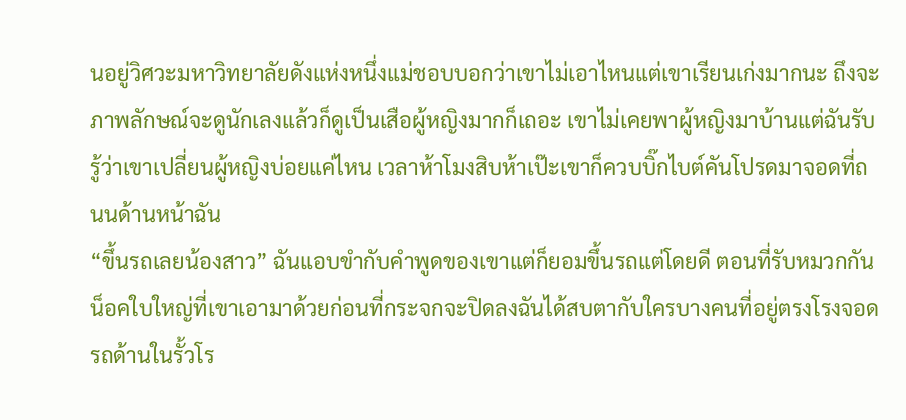นอยู่วิศวะมหาวิทยาลัยดังแห่งหนึ่งแม่ชอบบอกว่าเขาไม่เอาไหนแต่เขาเรียนเก่งมากนะ ถึงจะภาพลักษณ์จะดูนักเลงแล้วก็ดูเป็นเสือผู้หญิงมากก็เถอะ เขาไม่เคยพาผู้หญิงมาบ้านแต่ฉันรับรู้ว่าเขาเปลี่ยนผู้หญิงบ่อยแค่ไหน เวลาห้าโมงสิบห้าเป๊ะเขาก็ควบบิ๊กไบต์คันโปรดมาจอดที่ถนนด้านหน้าฉัน
“ขึ้นรถเลยน้องสาว” ฉันแอบขำกับคำพูดของเขาแต่ก็ยอมขึ้นรถแต่โดยดี ตอนที่รับหมวกกันน็อคใบใหญ่ที่เขาเอามาด้วยก่อนที่กระจกจะปิดลงฉันได้สบตากับใครบางคนที่อยู่ตรงโรงจอดรถด้านในรั้วโร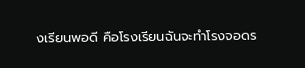งเรียนพอดี คือโรงเรียนฉันจะทำโรงจอดร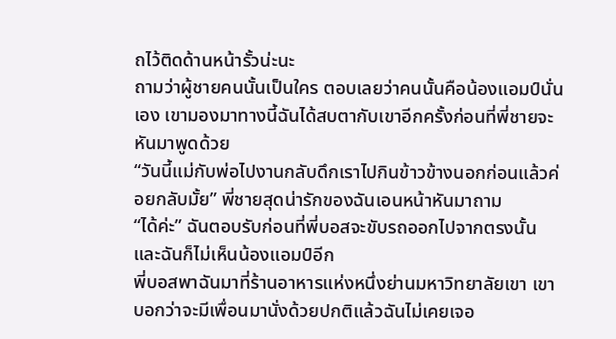ถไว้ติดด้านหน้ารั้วน่ะนะ
ถามว่าผู้ชายคนนั้นเป็นใคร ตอบเลยว่าคนนั้นคือน้องแอมป์นั่นเอง เขามองมาทางนี้ฉันได้สบตากับเขาอีกครั้งก่อนที่พี่ชายจะหันมาพูดด้วย
“วันนี้แม่กับพ่อไปงานกลับดึกเราไปกินข้าวข้างนอกก่อนแล้วค่อยกลับมั้ย” พี่ชายสุดน่ารักของฉันเอนหน้าหันมาถาม
“ได้ค่ะ” ฉันตอบรับก่อนที่พี่บอสจะขับรถออกไปจากตรงนั้นและฉันก็ไม่เห็นน้องแอมป์อีก
พี่บอสพาฉันมาที่ร้านอาหารแห่งหนึ่งย่านมหาวิทยาลัยเขา เขาบอกว่าจะมีเพื่อนมานั่งด้วยปกติแล้วฉันไม่เคยเจอ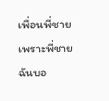เพื่อนพี่ชายเพราะพี่ชายฉันบอ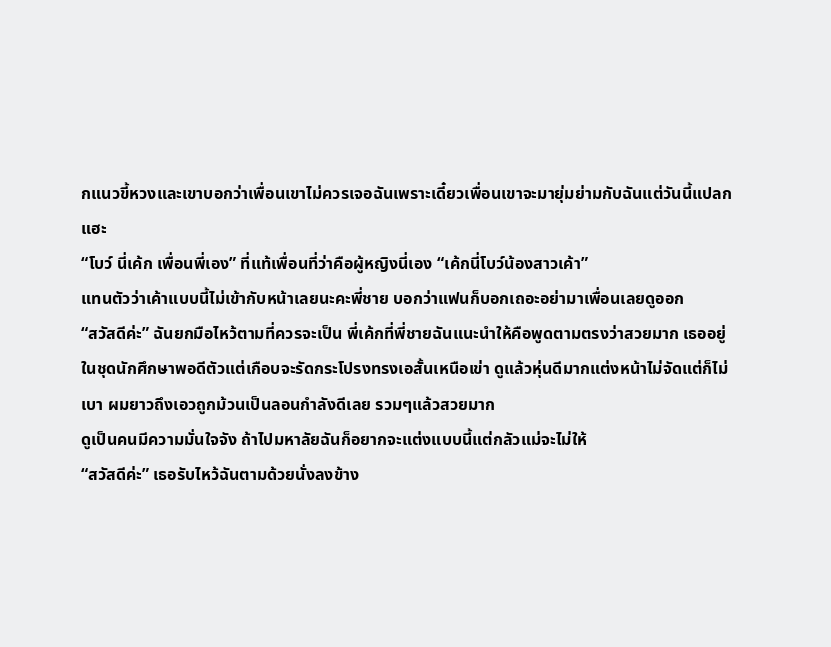กแนวขี้หวงและเขาบอกว่าเพื่อนเขาไม่ควรเจอฉันเพราะเดี๋ยวเพื่อนเขาจะมายุ่มย่ามกับฉันแต่วันนี้แปลกแฮะ
“โบว์ นี่เค้ก เพื่อนพี่เอง” ที่แท้เพื่อนที่ว่าคือผู้หญิงนี่เอง “เค้กนี่โบว์น้องสาวเค้า”
แทนตัวว่าเค้าแบบนี้ไม่เข้ากับหน้าเลยนะคะพี่ชาย บอกว่าแฟนก็บอกเถอะอย่ามาเพื่อนเลยดูออก
“สวัสดีค่ะ” ฉันยกมือไหว้ตามที่ควรจะเป็น พี่เค้กที่พี่ชายฉันแนะนำให้คือพูดตามตรงว่าสวยมาก เธออยู่ในชุดนักศึกษาพอดีตัวแต่เกือบจะรัดกระโปรงทรงเอสั้นเหนือเข่า ดูแล้วหุ่นดีมากแต่งหน้าไม่จัดแต่ก็ไม่เบา ผมยาวถึงเอวถูกม้วนเป็นลอนกำลังดีเลย รวมๆแล้วสวยมาก
ดูเป็นคนมีความมั่นใจจัง ถ้าไปมหาลัยฉันก็อยากจะแต่งแบบนี้แต่กลัวแม่จะไม่ให้
“สวัสดีค่ะ” เธอรับไหว้ฉันตามด้วยนั่งลงข้าง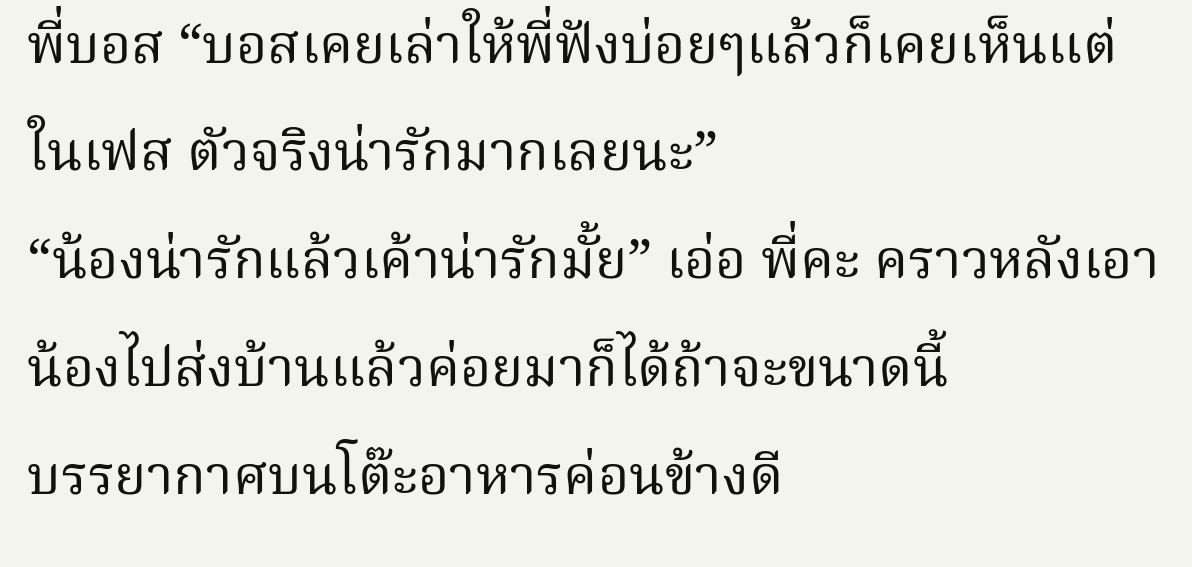พี่บอส “บอสเคยเล่าให้พี่ฟังบ่อยๆแล้วก็เคยเห็นแต่ในเฟส ตัวจริงน่ารักมากเลยนะ”
“น้องน่ารักแล้วเค้าน่ารักมั้ย” เอ่อ พี่คะ คราวหลังเอาน้องไปส่งบ้านแล้วค่อยมาก็ได้ถ้าจะขนาดนี้
บรรยากาศบนโต๊ะอาหารค่อนข้างดี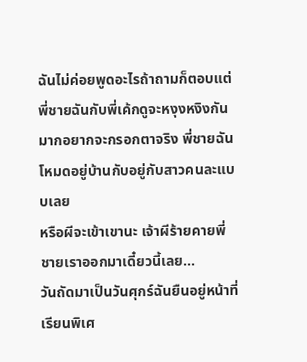ฉันไม่ค่อยพูดอะไรถ้าถามก็ตอบแต่พี่ชายฉันกับพี่เค้กดูจะหงุงหงิงกันมากอยากจะกรอกตาจริง พี่ชายฉันโหมดอยู่บ้านกับอยู่กับสาวคนละแบบเลย
หรือผีจะเข้าเขานะ เจ้าผีร้ายคายพี่ชายเราออกมาเดี๋ยวนี้เลย...
วันถัดมาเป็นวันศุกร์ฉันยืนอยู่หน้าที่เรียนพิเศ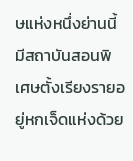ษแห่งหนึ่งย่านนี้มีสถาบันสอนพิเศษตั้งเรียงรายอยู่หกเจ็ดแห่งด้วย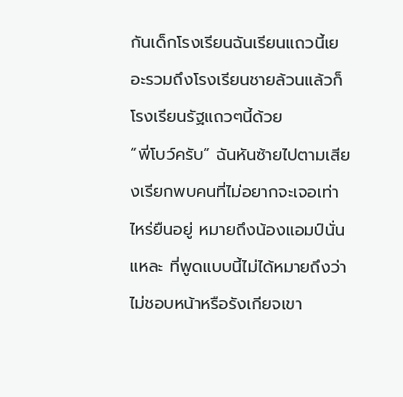กันเด็กโรงเรียนฉันเรียนแถวนี้เยอะรวมถึงโรงเรียนชายล้วนแล้วก็โรงเรียนรัฐแถวๆนี้ด้วย
“พี่โบว์ครับ” ฉันหันซ้ายไปตามเสียงเรียกพบคนที่ไม่อยากจะเจอเท่าไหร่ยืนอยู่ หมายถึงน้องแอมป์นั่นแหละ ที่พูดแบบนี้ไม่ได้หมายถึงว่าไม่ชอบหน้าหรือรังเกียจเขา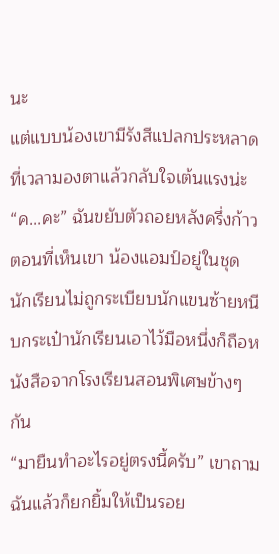นะ
แต่แบบน้องเขามีรังสีแปลกประหลาดที่เวลามองตาแล้วกลับใจเต้นแรงน่ะ
“ค...คะ” ฉันขยับตัวถอยหลังครึ่งก้าวตอนที่เห็นเขา น้องแอมป์อยู่ในชุดนักเรียนไม่ถูกระเบียบนักแขนซ้ายหนีบกระเป๋านักเรียนเอาไว้มือหนึ่งก็ถือหนังสือจากโรงเรียนสอนพิเศษข้างๆกัน
“มายืนทำอะไรอยู่ตรงนี้ครับ” เขาถามฉันแล้วก็ยกยิ้มให้เป็นรอย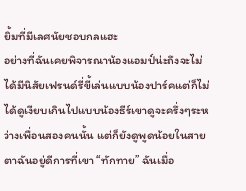ยิ้มที่มีเลศนัยชอบกลแฮะ
อย่างที่ฉันเคยพิจารณาน้องแอมป์น่ะถึงจะไม่ได้มีนิสัยเฟรนด์รี่ขี้เล่นแบบน้องปาร์คแต่ก็ไม่ได้ดูเงียบเกินไปแบบน้องธีร์เขาดูจะครึ่งๆระหว่างเพื่อนสองคนนั้น แต่ก็ยังดูพูดน้อยในสายตาฉันอยู่ดีการที่เขา “ทักทาย” ฉันเมื่อ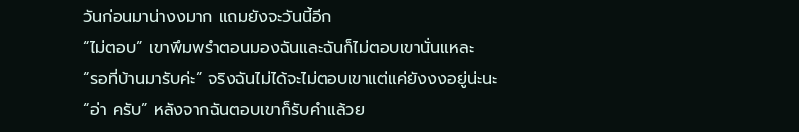วันก่อนมาน่างงมาก แถมยังจะวันนี้อีก
“ไม่ตอบ” เขาพึมพรำตอนมองฉันและฉันก็ไม่ตอบเขานั่นแหละ
“รอที่บ้านมารับค่ะ” จริงฉันไม่ได้จะไม่ตอบเขาแต่แค่ยังงงอยู่น่ะนะ
“อ่า ครับ” หลังจากฉันตอบเขาก็รับคำแล้วย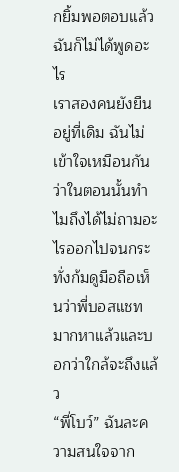กยิ้มพอตอบแล้วฉันก็ไม่ได้พูดอะไร
เราสองคนยังยืนอยู่ที่เดิม ฉันไม่เข้าใจเหมือนกันว่าในตอนนั้นทำไมถึงได้ไม่ถามอะไรออกไปจนกระทั่งก้มดูมือถือเห็นว่าพี่บอสแชทมากหาแล้วและบอกว่าใกล้จะถึงแล้ว
“พี่โบว์” ฉันละความสนใจจาก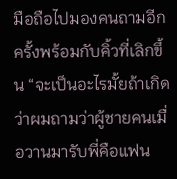มือถือไปมองคนถามอีกครั้งพร้อมกับคิ้วที่เลิกขึ้น “จะเป็นอะไรมั้ยถ้าเกิดว่าผมถามว่าผู้ชายคนเมื่อวานมารับพี่คือแฟน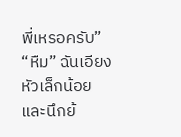พี่เหรอครับ”
“หืม” ฉันเอียงหัวเล็กน้อยและนึกย้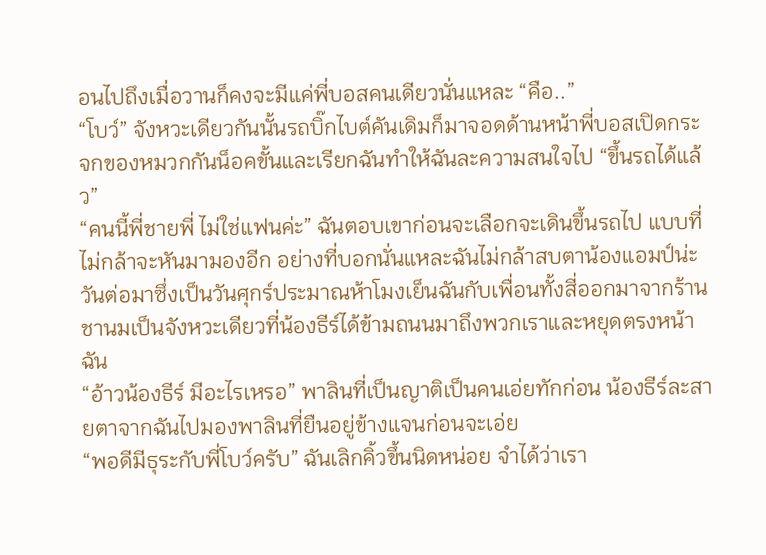อนไปถึงเมื่อวานก็คงจะมีแค่พี่บอสคนเดียวนั่นแหละ “คือ..”
“โบว์” จังหวะเดียวกันนั้นรถบิ๊กไบต์คันเดิมก็มาจอดด้านหน้าพี่บอสเปิดกระจกของหมวกกันน็อคขั้นและเรียกฉันทำให้ฉันละความสนใจไป “ขึ้นรถได้แล้ว”
“คนนี้พี่ชายพี่ ไม่ใช่แฟนค่ะ” ฉันตอบเขาก่อนจะเลือกจะเดินขึ้นรถไป แบบที่ไม่กล้าจะหันมามองอีก อย่างที่บอกนั่นแหละฉันไม่กล้าสบตาน้องแอมป์น่ะ
วันต่อมาซึ่งเป็นวันศุกร์ประมาณห้าโมงเย็นฉันกับเพื่อนทั้งสี่ออกมาจากร้านชานมเป็นจังหวะเดียวที่น้องธีร์ได้ข้ามถนนมาถึงพวกเราและหยุดตรงหน้าฉัน
“อ้าวน้องธีร์ มีอะไรเหรอ” พาลินที่เป็นญาติเป็นคนเอ่ยทักก่อน น้องธีร์ละสายตาจากฉันไปมองพาลินที่ยืนอยู่ข้างแจนก่อนจะเอ่ย
“พอดีมีธุระกับพี่โบว์ครับ” ฉันเลิกคิ้วขึ้นนิดหน่อย จำได้ว่าเรา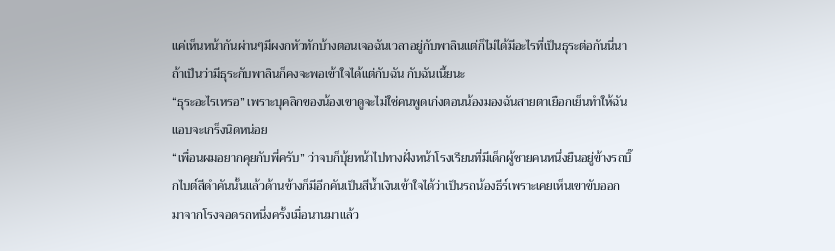แค่เห็นหน้ากันผ่านๆมีผงกหัวทักบ้างตอนเจอฉันเวลาอยู่กับพาลินแต่ก็ไม่ได้มีอะไรที่เป็นธุระต่อกันนี่นา ถ้าเป็นว่ามีธุระกับพาลินก็คงจะพอเข้าใจได้แต่กับฉัน กับฉันเนี้ยนะ
“ธุระอะไรเหรอ” เพราะบุคลิกของน้องเขาดูจะไม่ใช่คนพูดเก่งตอนน้องมองฉันสายตาเยือกเย็นทำให้ฉันแอบจะเกร็งนิดหน่อย
“เพื่อนผมอยากคุยกับพี่ครับ” ว่าจบก็บุ้ยหน้าไปทางฝั่งหน้าโรงเรียนที่มีเด็กผู้ชายคนหนึ่งยืนอยู่ข้างรถบิ๊กไบต์สีดำคันนั้นแล้วด้านข้างก็มีอีกคันเป็นสีน้ำเงินเข้าใจได้ว่าเป็นรถน้องธีร์เพราะเคยเห็นเขาขับออกมาจากโรงจอดรถหนึ่งครั้งเมื่อนานมาแล้ว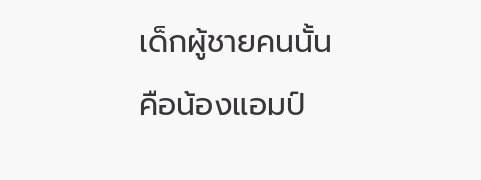เด็กผู้ชายคนนั้นคือน้องแอมป์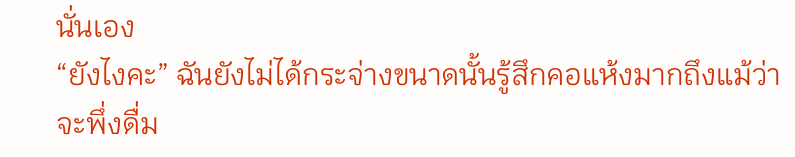นั่นเอง
“ยังไงคะ” ฉันยังไม่ได้กระจ่างขนาดนั้นรู้สึกคอแห้งมากถึงแม้ว่าจะพึ่งดื่ม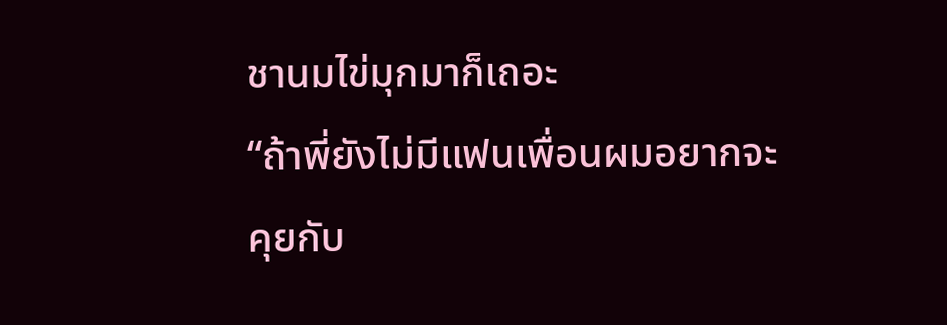ชานมไข่มุกมาก็เถอะ
“ถ้าพี่ยังไม่มีแฟนเพื่อนผมอยากจะคุยกับ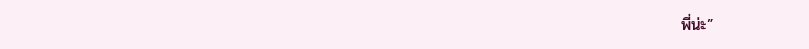พี่น่ะ”